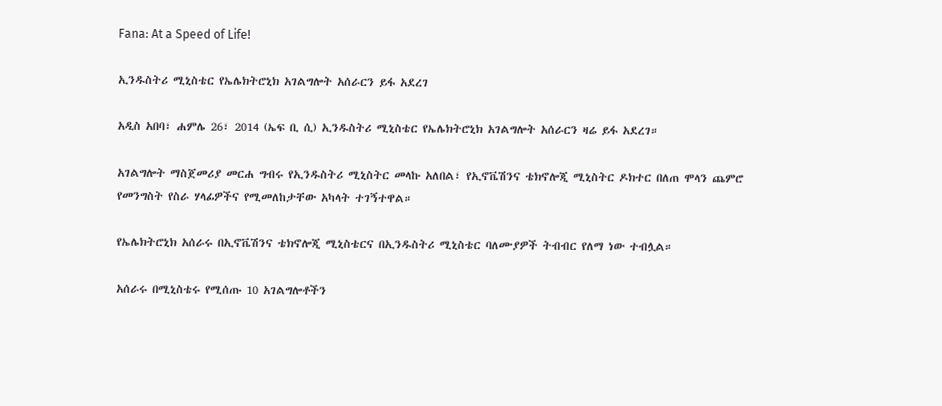Fana: At a Speed of Life!

ኢንዱስትሪ ሚኒስቴር የኤሌክትሮኒክ አገልግሎት አሰራርን ይፋ አደረገ

አዲስ አበባ፣ ሐምሌ 26፣ 2014 (ኤፍ ቢ ሲ) ኢንዱስትሪ ሚኒስቴር የኤሌክትሮኒክ አገልግሎት አሰራርን ዛሬ ይፋ አደረገ።

አገልግሎት ማስጀመሪያ መርሐ ግብሩ የኢንዱስትሪ ሚኒስትር መላኩ አለበል፣ የኢኖቬሽንና ቴክኖሎጂ ሚኒስትር ዶክተር በለጠ ሞላን ጨምሮ የመንግስት የስራ ሃላፊዎችና የሚመለከታቸው አካላት ተገኝተዋል።

የኤሌክትሮኒክ አሰራሩ በኢኖቬሽንና ቴክኖሎጂ ሚኒስቴርና በኢንዱስትሪ ሚኒስቴር ባለሙያዎች ትብብር የለማ ነው ተብሏል።

አሰራሩ በሚኒስቴሩ የሚሰጡ 10 አገልግሎቶችን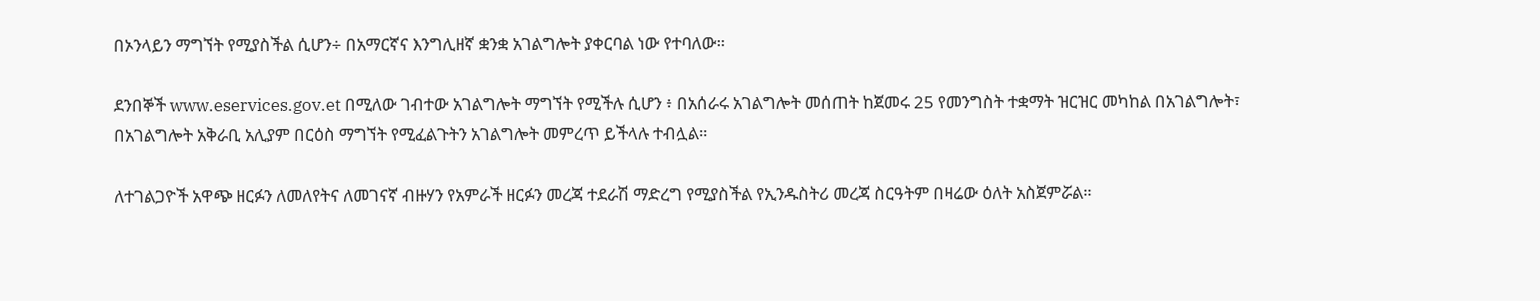በኦንላይን ማግኘት የሚያስችል ሲሆን÷ በአማርኛና እንግሊዘኛ ቋንቋ አገልግሎት ያቀርባል ነው የተባለው።

ደንበኞች www.eservices.gov.et በሚለው ገብተው አገልግሎት ማግኘት የሚችሉ ሲሆን ፥ በአሰራሩ አገልግሎት መሰጠት ከጀመሩ 25 የመንግስት ተቋማት ዝርዝር መካከል በአገልግሎት፣ በአገልግሎት አቅራቢ አሊያም በርዕስ ማግኘት የሚፈልጉትን አገልግሎት መምረጥ ይችላሉ ተብሏል።

ለተገልጋዮች አዋጭ ዘርፉን ለመለየትና ለመገናኛ ብዙሃን የአምራች ዘርፉን መረጃ ተደራሽ ማድረግ የሚያስችል የኢንዱስትሪ መረጃ ስርዓትም በዛሬው ዕለት አስጀምሯል።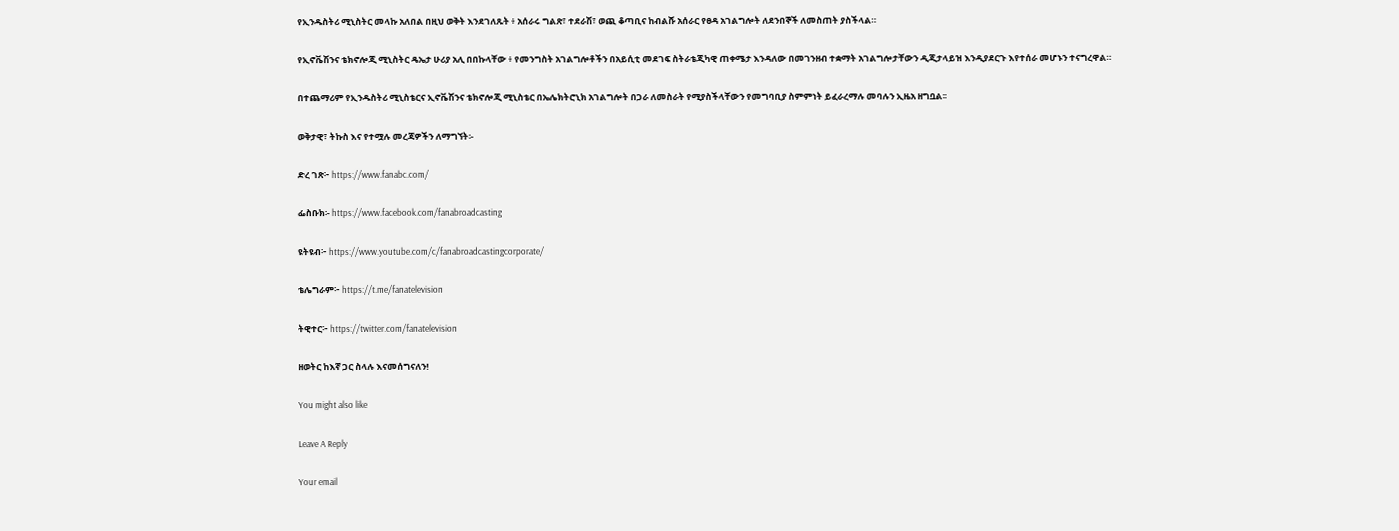የኢንዱስትሪ ሚኒስትር መላኩ አለበል በዚህ ወቅት እንደገለጹት ፥ አሰራሩ ግልጽ፣ ተደራሽ፣ ወጪ ቆጣቢና ከብልሹ አሰራር የፀዳ አገልግሎት ለደንበኞች ለመስጠት ያስችላል።

የኢኖቬሽንና ቴክኖሎጂ ሚኒስትር ዴኤታ ሁሪያ አሊ በበኩላቸው ፥ የመንግስት አገልግሎቶችን በአይሲቲ መደገፍ ስትራቴጂካዊ ጠቀሜታ እንዳለው በመገንዘብ ተቋማት አገልግሎታቸውን ዲጂታላይዝ እንዲያደርጉ እየተሰራ መሆኑን ተናግረዋል።

በተጨማሪም የኢንዱስትሪ ሚኒስቴርና ኢኖቬሽንና ቴክኖሎጂ ሚኒስቴር በኤሌክትሮኒክ አገልግሎት በጋራ ለመስራት የሚያስችላቸውን የመግባቢያ ስምምነት ይፈራረማሉ መባሉን ኢዜአ ዘግቧል፡፡

ወቅታዊ፣ ትኩስ እና የተሟሉ መረጃዎችን ለማግኘት፡-

ድረ ገጽ፦ https://www.fanabc.com/

ፌስቡክ፡- https://www.facebook.com/fanabroadcasting

ዩትዩብ፦ https://www.youtube.com/c/fanabroadcastingcorporate/

ቴሌግራም፦ https://t.me/fanatelevision

ትዊተር፦ https://twitter.com/fanatelevision

ዘወትር ከእኛ ጋር ስላሉ እናመሰግናለን!

You might also like

Leave A Reply

Your email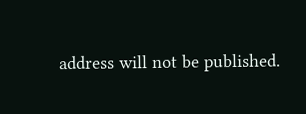address will not be published.